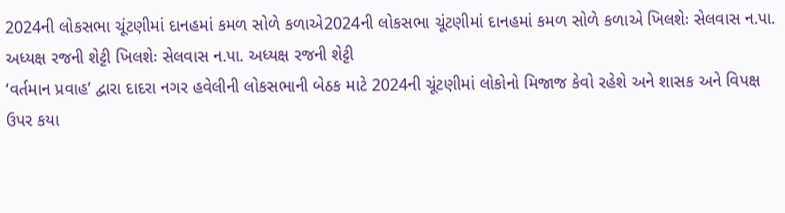2024ની લોકસભા ચૂંટણીમાં દાનહમાં કમળ સોળે કળાએ2024ની લોકસભા ચૂંટણીમાં દાનહમાં કમળ સોળે કળાએ ખિલશેઃ સેલવાસ ન.પા. અધ્યક્ષ રજની શેટ્ટી ખિલશેઃ સેલવાસ ન.પા. અધ્યક્ષ રજની શેટ્ટી
‘વર્તમાન પ્રવાહ’ દ્વારા દાદરા નગર હવેલીની લોકસભાની બેઠક માટે 2024ની ચૂંટણીમાં લોકોનો મિજાજ કેવો રહેશે અને શાસક અને વિપક્ષ ઉપર કયા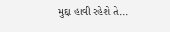મુદ્દા હાવી રહેશે તે...